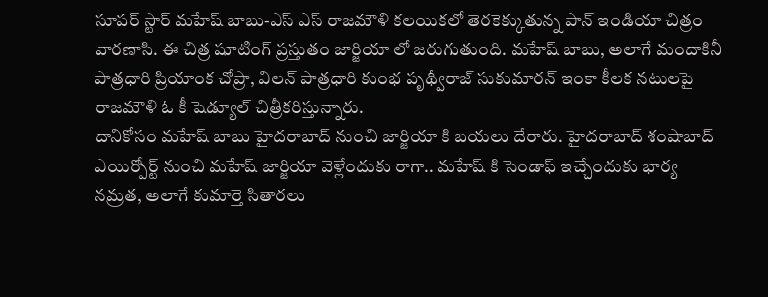సూపర్ స్టార్ మహేష్ బాబు-ఎస్ ఎస్ రాజమౌళి కలయికలో తెరకెక్కుతున్న పాన్ ఇండియా చిత్రం వారణాసి. ఈ చిత్ర షూటింగ్ ప్రస్తుతం జార్జియా లో జరుగుతుంది. మహేష్ బాబు, అలాగే మందాకినీ పాత్రధారి ప్రియాంక చోప్రా, విలన్ పాత్రధారి కుంభ పృథ్వీరాజ్ సుకుమారన్ ఇంకా కీలక నటులపై రాజమౌళి ఓ కీ షెడ్యూల్ చిత్రీకరిస్తున్నారు.
దానికోసం మహేష్ బాబు హైదరాబాద్ నుంచి జార్జియా కి బయలు దేరారు. హైదరాబాద్ శంషాబాద్ ఎయిర్పోర్ట్ నుంచి మహేష్ జార్జియా వెళ్లేందుకు రాగా.. మహేష్ కి సెండాఫ్ ఇచ్చేందుకు భార్య నమ్రత, అలాగే కుమార్తె సితారలు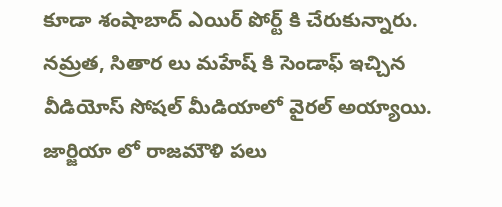కూడా శంషాబాద్ ఎయిర్ పోర్ట్ కి చేరుకున్నారు. నమ్రత, సితార లు మహేష్ కి సెండాఫ్ ఇచ్చిన వీడియోస్ సోషల్ మీడియాలో వైరల్ అయ్యాయి.
జార్జియా లో రాజమౌళి పలు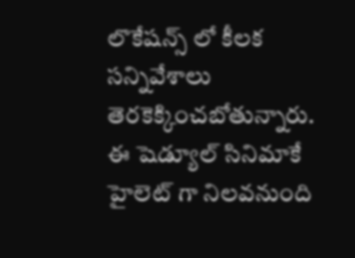లొకేషన్స్ లో కీలక సన్నివేశాలు తెరకెక్కించబోతున్నారు. ఈ షెడ్యూల్ సినిమాకే హైలెట్ గా నిలవనుంది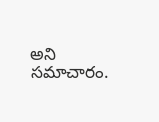అని సమాచారం.